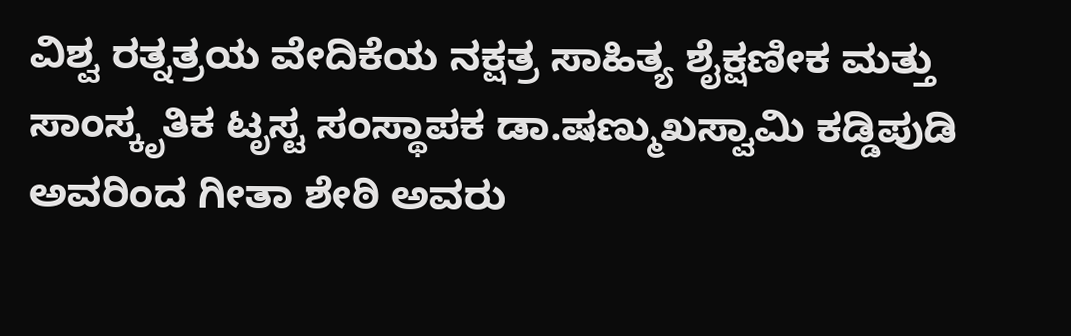ವಿಶ್ವ ರತ್ನತ್ರಯ ವೇದಿಕೆಯ ನಕ್ಷತ್ರ ಸಾಹಿತ್ಯ ಶೈಕ್ಷಣೀಕ ಮತ್ತು ಸಾಂಸ್ಕೃತಿಕ ಟೃಸ್ಟ ಸಂಸ್ಥಾಪಕ ಡಾ.ಷಣ್ಮುಖಸ್ವಾಮಿ ಕಡ್ಡಿಪುಡಿ ಅವರಿಂದ ಗೀತಾ ಶೇಠಿ ಅವರು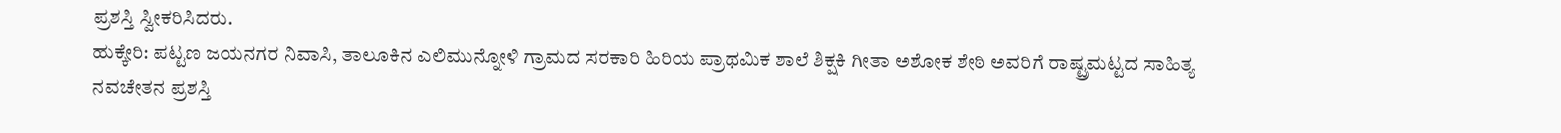ಪ್ರಶಸ್ತಿ ಸ್ವೀಕರಿಸಿದರು.
ಹುಕ್ಕೇರಿ: ಪಟ್ಟಣ ಜಯನಗರ ನಿವಾಸಿ, ತಾಲೂಕಿನ ಎಲಿಮುನ್ನೋಳಿ ಗ್ರಾಮದ ಸರಕಾರಿ ಹಿರಿಯ ಪ್ರಾಥಮಿಕ ಶಾಲೆ ಶಿಕ್ಷಕಿ ಗೀತಾ ಅಶೋಕ ಶೇಠಿ ಅವರಿಗೆ ರಾಷ್ಟ್ರಮಟ್ಟದ ಸಾಹಿತ್ಯ ನವಚೇತನ ಪ್ರಶಸ್ತಿ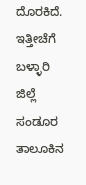ದೊರಕಿದೆ.
ಇತ್ತೀಚೆಗೆ ಬಳ್ಳಾರಿ ಜಿಲ್ಲೆ ಸಂಡೂರ ತಾಲೂಕಿನ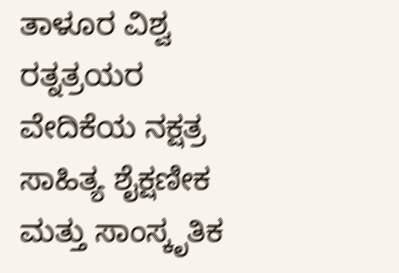ತಾಳೂರ ವಿಶ್ವ ರತ್ನತ್ರಯರ ವೇದಿಕೆಯ ನಕ್ಷತ್ರ ಸಾಹಿತ್ಯ ಶೈಕ್ಷಣೀಕ ಮತ್ತು ಸಾಂಸ್ಕೃತಿಕ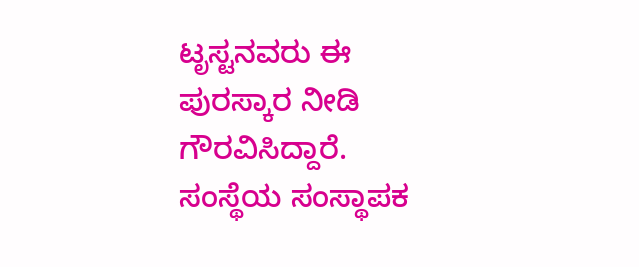ಟೃಸ್ಟನವರು ಈ ಪುರಸ್ಕಾರ ನೀಡಿ ಗೌರವಿಸಿದ್ದಾರೆ. ಸಂಸ್ಥೆಯ ಸಂಸ್ಥಾಪಕ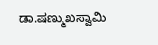ಡಾ.ಷಣ್ಮುಖಸ್ವಾಮಿ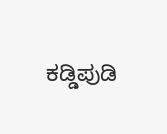ಕಡ್ಡಿಪುಡಿ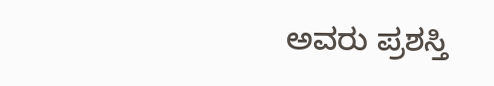ಅವರು ಪ್ರಶಸ್ತಿ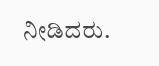ನೀಡಿದರು.